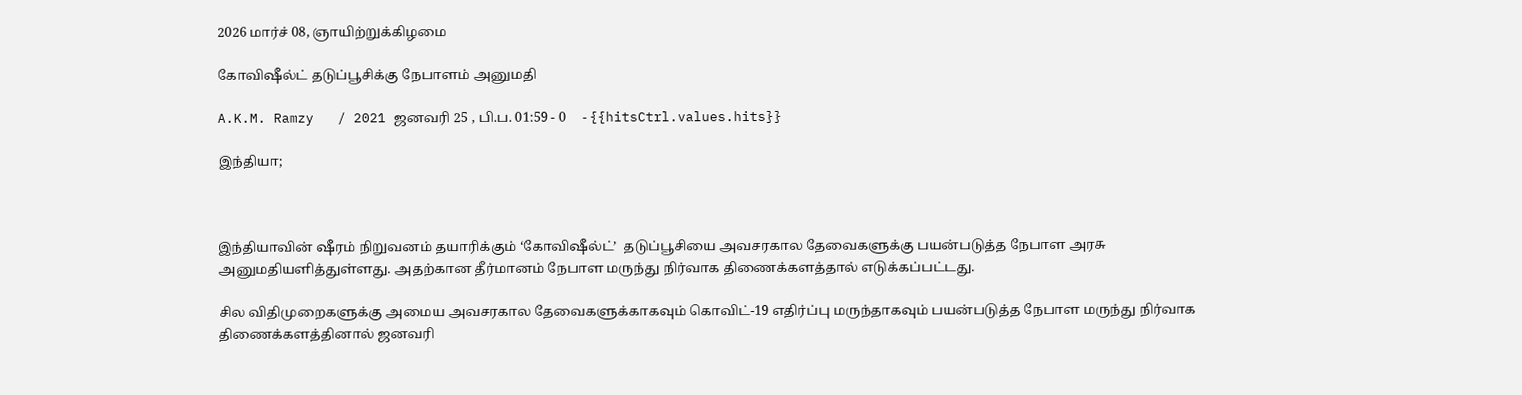2026 மார்ச் 08, ஞாயிற்றுக்கிழமை

கோவிஷீல்ட் தடுப்பூசிக்கு நேபாளம் அனுமதி

A.K.M. Ramzy   / 2021 ஜனவரி 25 , பி.ப. 01:59 - 0     - {{hitsCtrl.values.hits}}

இந்தியா;



இந்தியாவின் ஷீரம் நிறுவனம் தயாரிக்கும் ‘கோவிஷீல்ட்’  தடுப்பூசியை அவசரகால தேவைகளுக்கு பயன்படுத்த நேபாள அரசு அனுமதியளித்துள்ளது. அதற்கான தீர்மானம் நேபாள மருந்து நிர்வாக திணைக்களத்தால் எடுக்கப்பட்டது.

சில விதிமுறைகளுக்கு அமைய அவசரகால தேவைகளுக்காகவும் கொவிட்-19 எதிர்ப்பு மருந்தாகவும் பயன்படுத்த நேபாள மருந்து நிர்வாக திணைக்களத்தினால் ஜனவரி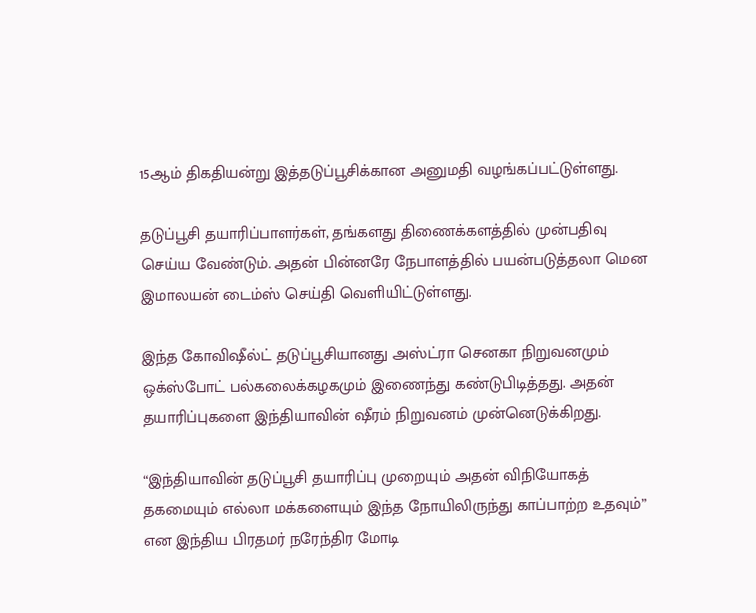15ஆம் திகதியன்று இத்தடுப்பூசிக்கான அனுமதி வழங்கப்பட்டுள்ளது.

தடுப்பூசி தயாரிப்பாளர்கள், தங்களது திணைக்களத்தில் முன்பதிவு செய்ய வேண்டும். அதன் பின்னரே நேபாளத்தில் பயன்படுத்தலா மென  இமாலயன் டைம்ஸ் செய்தி வெளியிட்டுள்ளது.

இந்த கோவிஷீல்ட் தடுப்பூசியானது அஸ்ட்ரா செனகா நிறுவனமும் ஒக்ஸ்போட் பல்கலைக்கழகமும் இணைந்து கண்டுபிடித்தது. அதன் தயாரிப்புகளை இந்தியாவின் ஷீரம் நிறுவனம் முன்னெடுக்கிறது.

“இந்தியாவின் தடுப்பூசி தயாரிப்பு முறையும் அதன் விநியோகத் தகமையும் எல்லா மக்களையும் இந்த நோயிலிருந்து காப்பாற்ற உதவும்” என இந்திய பிரதமர் நரேந்திர மோடி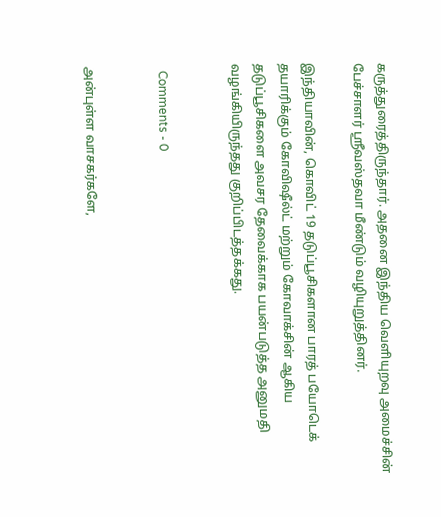கருத்துரைத்திருந்தார். அதனை இந்திய வெளியுறவு அமைச்சின் பேச்சாளர் ஸ்ரீவஸ்தவா மீண்டும் வழியுறுத்தினர்.

இந்தியாவின், கொவிட் 19 தடுப்பூசிகளான பாரத் பயோடெக் தயாரிக்கும் கோவிஷீல்ட் மற்றும் கோவாக்சின் ஆகிய தடுப்பூசிகளை அவசர தேவைக்காக பயன்படுத்த அனுமதி வழங்கியிருந்தது குறிப்பிடத்தக்கது.


  Comments - 0


அன்புள்ள வாசகர்களே,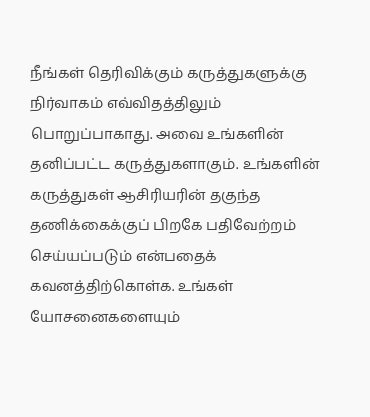நீங்கள் தெரிவிக்கும் கருத்துகளுக்கு நிர்வாகம் எவ்விதத்திலும் பொறுப்பாகாது. அவை உங்களின் தனிப்பட்ட கருத்துகளாகும். உங்களின் கருத்துகள் ஆசிரியரின் தகுந்த தணிக்கைக்குப் பிறகே பதிவேற்றம் செய்யப்படும் என்பதைக் கவனத்திற்கொள்க. உங்கள் யோசனைகளையும்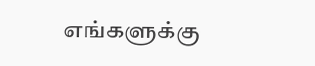எங்களுக்கு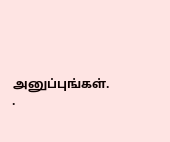அனுப்புங்கள். .